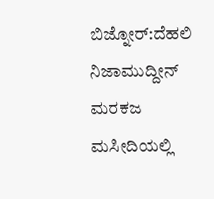ಬಿಜ್ನೋರ್:ದೆಹಲಿ ನಿಜಾಮುದ್ದೀನ್ ಮರಕಜ ಮಸೀದಿಯಲ್ಲಿ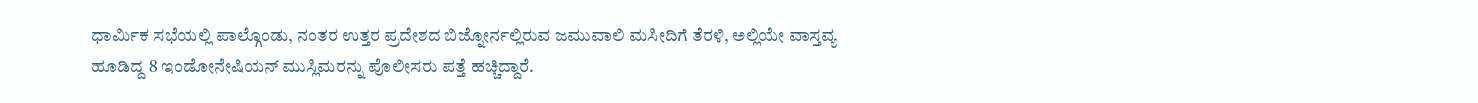ಧಾರ್ಮಿಕ ಸಭೆಯಲ್ಲಿ ಪಾಲ್ಗೊಂಡು, ನಂತರ ಉತ್ತರ ಪ್ರದೇಶದ ಬಿಜ್ನೋರ್ನಲ್ಲಿರುವ ಜಮುವಾಲಿ ಮಸೀದಿಗೆ ತೆರಳಿ, ಅಲ್ಲಿಯೇ ವಾಸ್ತವ್ಯ ಹೂಡಿದ್ದ 8 ಇಂಡೋನೇಷಿಯನ್ ಮುಸ್ಲಿಮರನ್ನು ಪೊಲೀಸರು ಪತ್ತೆ ಹಚ್ಚಿದ್ದಾರೆ.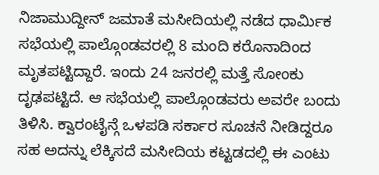ನಿಜಾಮುದ್ದೀನ್ ಜಮಾತೆ ಮಸೀದಿಯಲ್ಲಿ ನಡೆದ ಧಾರ್ಮಿಕ ಸಭೆಯಲ್ಲಿ ಪಾಲ್ಗೊಂಡವರಲ್ಲಿ 8 ಮಂದಿ ಕರೊನಾದಿಂದ ಮೃತಪಟ್ಟಿದ್ದಾರೆ. ಇಂದು 24 ಜನರಲ್ಲಿ ಮತ್ತೆ ಸೋಂಕು ದೃಢಪಟ್ಟಿದೆ. ಆ ಸಭೆಯಲ್ಲಿ ಪಾಲ್ಗೊಂಡವರು ಅವರೇ ಬಂದು ತಿಳಿಸಿ. ಕ್ವಾರಂಟೈನ್ಗೆ ಒಳಪಡಿ ಸರ್ಕಾರ ಸೂಚನೆ ನೀಡಿದ್ದರೂ ಸಹ ಅದನ್ನು ಲೆಕ್ಕಿಸದೆ ಮಸೀದಿಯ ಕಟ್ಟಡದಲ್ಲಿ ಈ ಎಂಟು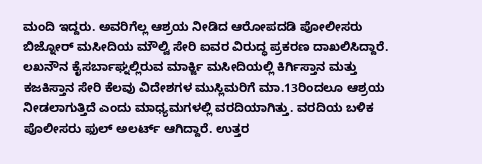ಮಂದಿ ಇದ್ದರು. ಅವರಿಗೆಲ್ಲ ಆಶ್ರಯ ನೀಡಿದ ಆರೋಪದಡಿ ಪೋಲೀಸರು ಬಿಜ್ನೋರ್ ಮಸೀದಿಯ ಮೌಲ್ವಿ ಸೇರಿ ಐವರ ವಿರುದ್ಧ ಪ್ರಕರಣ ದಾಖಲಿಸಿದ್ದಾರೆ.
ಲಖನೌನ ಕೈಸರ್ಬಾಘ್ನಲ್ಲಿರುವ ಮಾರ್ಕ್ಜಿ ಮಸೀದಿಯಲ್ಲಿ ಕಿರ್ಗಿಸ್ತಾನ ಮತ್ತು ಕಜಕಿಸ್ತಾನ ಸೇರಿ ಕೆಲವು ವಿದೇಶಗಳ ಮುಸ್ಲಿಮರಿಗೆ ಮಾ.13ರಿಂದಲೂ ಆಶ್ರಯ ನೀಡಲಾಗುತ್ತಿದೆ ಎಂದು ಮಾಧ್ಯಮಗಳಲ್ಲಿ ವರದಿಯಾಗಿತ್ತು. ವರದಿಯ ಬಳಿಕ ಪೊಲೀಸರು ಫುಲ್ ಅಲರ್ಟ್ ಆಗಿದ್ದಾರೆ. ಉತ್ತರ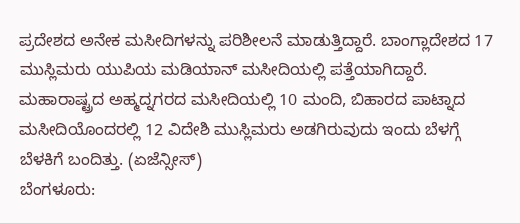ಪ್ರದೇಶದ ಅನೇಕ ಮಸೀದಿಗಳನ್ನು ಪರಿಶೀಲನೆ ಮಾಡುತ್ತಿದ್ದಾರೆ. ಬಾಂಗ್ಲಾದೇಶದ 17 ಮುಸ್ಲಿಮರು ಯುಪಿಯ ಮಡಿಯಾನ್ ಮಸೀದಿಯಲ್ಲಿ ಪತ್ತೆಯಾಗಿದ್ದಾರೆ.
ಮಹಾರಾಷ್ಟ್ರದ ಅಹ್ಮದ್ನಗರದ ಮಸೀದಿಯಲ್ಲಿ 10 ಮಂದಿ, ಬಿಹಾರದ ಪಾಟ್ನಾದ ಮಸೀದಿಯೊಂದರಲ್ಲಿ 12 ವಿದೇಶಿ ಮುಸ್ಲಿಮರು ಅಡಗಿರುವುದು ಇಂದು ಬೆಳಗ್ಗೆ ಬೆಳಕಿಗೆ ಬಂದಿತ್ತು. (ಏಜೆನ್ಸೀಸ್)
ಬೆಂಗಳೂರು: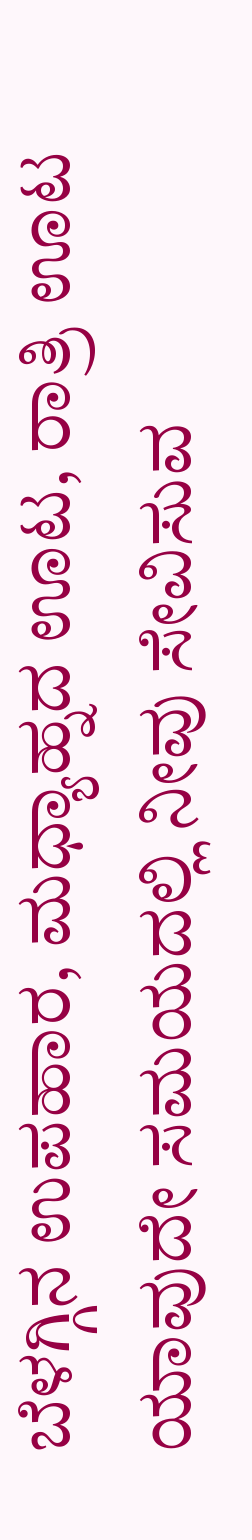ಬೆಳಗ್ಗಿನ ಉಪಹಾರ, ಮಧ್ಯಾಹ್ನದ ಊಟ, ರಾತ್ರಿ ಊಟ ಯಾವುದೇ ಸಮಯದಲ್ಲಿ ನೀವು ಸೇವಿಸುವ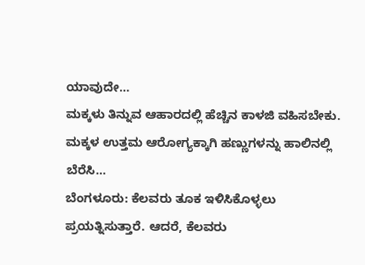ಯಾವುದೇ…
ಮಕ್ಕಳು ತಿನ್ನುವ ಆಹಾರದಲ್ಲಿ ಹೆಚ್ಚಿನ ಕಾಳಜಿ ವಹಿಸಬೇಕು. ಮಕ್ಕಳ ಉತ್ತಮ ಆರೋಗ್ಯಕ್ಕಾಗಿ ಹಣ್ಣುಗಳನ್ನು ಹಾಲಿನಲ್ಲಿ ಬೆರೆಸಿ…
ಬೆಂಗಳೂರು: ಕೆಲವರು ತೂಕ ಇಳಿಸಿಕೊಳ್ಳಲು ಪ್ರಯತ್ನಿಸುತ್ತಾರೆ. ಆದರೆ, ಕೆಲವರು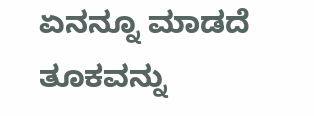ಏನನ್ನೂ ಮಾಡದೆ ತೂಕವನ್ನು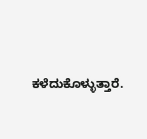ಕಳೆದುಕೊಳ್ಳುತ್ತಾರೆ.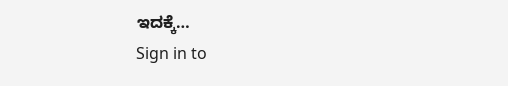ಇದಕ್ಕೆ…
Sign in to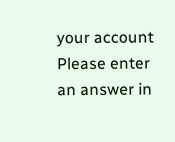your account
Please enter an answer in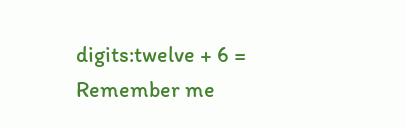digits:twelve + 6 =
Remember me